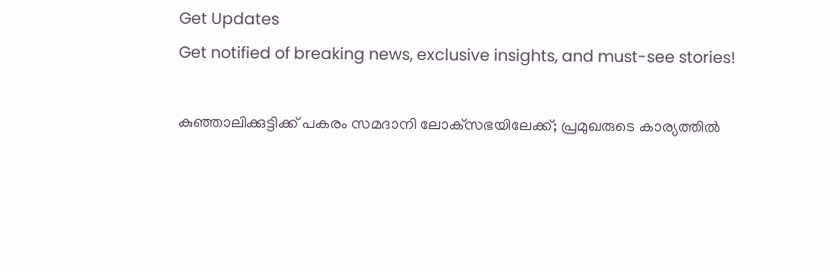Get Updates
Get notified of breaking news, exclusive insights, and must-see stories!

കുഞ്ഞാലിക്കുട്ടിക്ക് പകരം സമദാനി ലോക്‌സഭയിലേക്ക്; പ്രമുഖരുടെ കാര്യത്തില്‍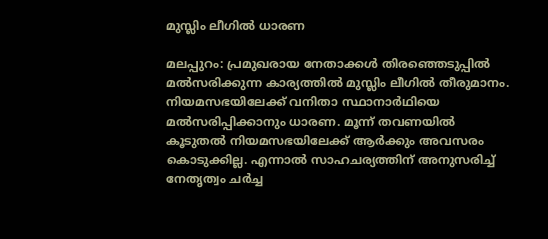മുസ്ലിം ലീഗില്‍ ധാരണ

മലപ്പുറം: പ്രമുഖരായ നേതാക്കള്‍ തിരഞ്ഞെടുപ്പില്‍ മല്‍സരിക്കുന്ന കാര്യത്തില്‍ മുസ്ലിം ലീഗില്‍ തീരുമാനം. നിയമസഭയിലേക്ക് വനിതാ സ്ഥാനാര്‍ഥിയെ മല്‍സരിപ്പിക്കാനും ധാരണ. മൂന്ന് തവണയില്‍ കൂടുതല്‍ നിയമസഭയിലേക്ക് ആര്‍ക്കും അവസരം കൊടുക്കില്ല. എന്നാല്‍ സാഹചര്യത്തിന് അനുസരിച്ച് നേതൃത്വം ചര്‍ച്ച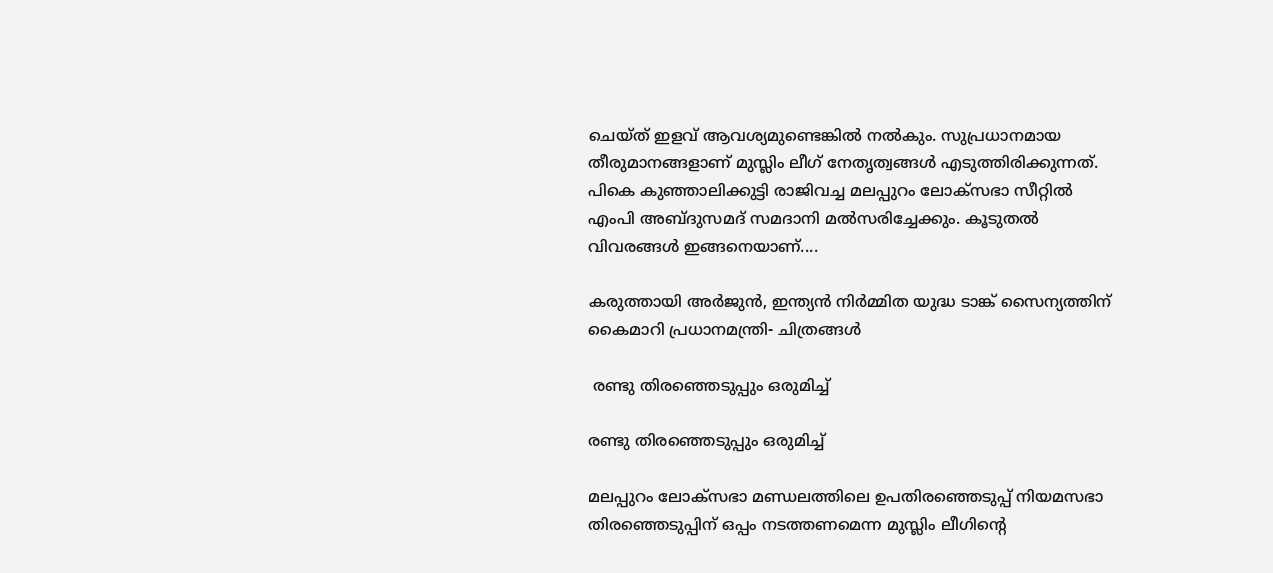ചെയ്ത് ഇളവ് ആവശ്യമുണ്ടെങ്കില്‍ നല്‍കും. സുപ്രധാനമായ തീരുമാനങ്ങളാണ് മുസ്ലിം ലീഗ് നേതൃത്വങ്ങള്‍ എടുത്തിരിക്കുന്നത്. പികെ കുഞ്ഞാലിക്കുട്ടി രാജിവച്ച മലപ്പുറം ലോക്‌സഭാ സീറ്റില്‍ എംപി അബ്ദുസമദ് സമദാനി മല്‍സരിച്ചേക്കും. കൂടുതല്‍ വിവരങ്ങള്‍ ഇങ്ങനെയാണ്....

കരുത്തായി അര്‍ജുന്‍, ഇന്ത്യന്‍ നിര്‍മ്മിത യുദ്ധ ടാങ്ക് സൈന്യത്തിന് കൈമാറി പ്രധാനമന്ത്രി- ചിത്രങ്ങള്‍

 രണ്ടു തിരഞ്ഞെടുപ്പും ഒരുമിച്ച്

രണ്ടു തിരഞ്ഞെടുപ്പും ഒരുമിച്ച്

മലപ്പുറം ലോക്‌സഭാ മണ്ഡലത്തിലെ ഉപതിരഞ്ഞെടുപ്പ് നിയമസഭാ തിരഞ്ഞെടുപ്പിന് ഒപ്പം നടത്തണമെന്ന മുസ്ലിം ലീഗിന്റെ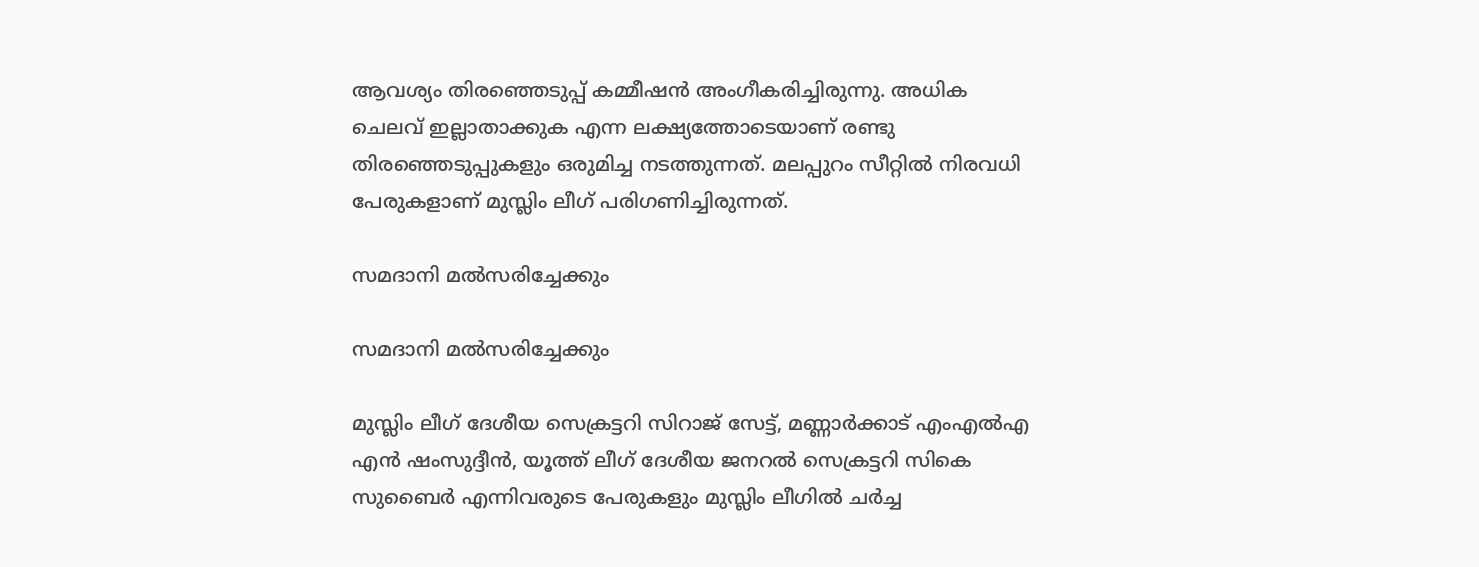ആവശ്യം തിരഞ്ഞെടുപ്പ് കമ്മീഷന്‍ അംഗീകരിച്ചിരുന്നു. അധിക ചെലവ് ഇല്ലാതാക്കുക എന്ന ലക്ഷ്യത്തോടെയാണ് രണ്ടു തിരഞ്ഞെടുപ്പുകളും ഒരുമിച്ച നടത്തുന്നത്. മലപ്പുറം സീറ്റില്‍ നിരവധി പേരുകളാണ് മുസ്ലിം ലീഗ് പരിഗണിച്ചിരുന്നത്.

സമദാനി മല്‍സരിച്ചേക്കും

സമദാനി മല്‍സരിച്ചേക്കും

മുസ്ലിം ലീഗ് ദേശീയ സെക്രട്ടറി സിറാജ് സേട്ട്, മണ്ണാര്‍ക്കാട് എംഎല്‍എ എന്‍ ഷംസുദ്ദീന്‍, യൂത്ത് ലീഗ് ദേശീയ ജനറല്‍ സെക്രട്ടറി സികെ സുബൈര്‍ എന്നിവരുടെ പേരുകളും മുസ്ലിം ലീഗില്‍ ചര്‍ച്ച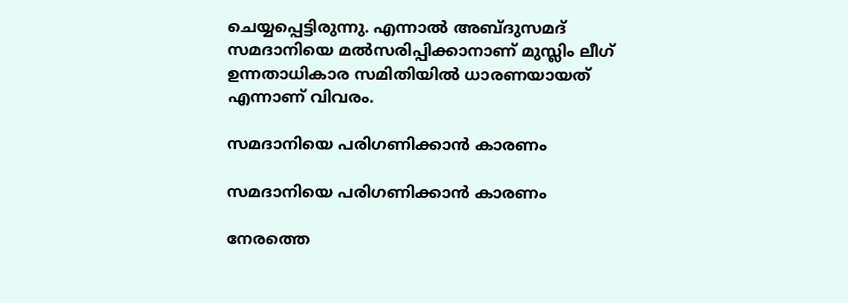ചെയ്യപ്പെട്ടിരുന്നു. എന്നാല്‍ അബ്ദുസമദ് സമദാനിയെ മല്‍സരിപ്പിക്കാനാണ് മുസ്ലിം ലീഗ് ഉന്നതാധികാര സമിതിയില്‍ ധാരണയായത് എന്നാണ് വിവരം.

സമദാനിയെ പരിഗണിക്കാന്‍ കാരണം

സമദാനിയെ പരിഗണിക്കാന്‍ കാരണം

നേരത്തെ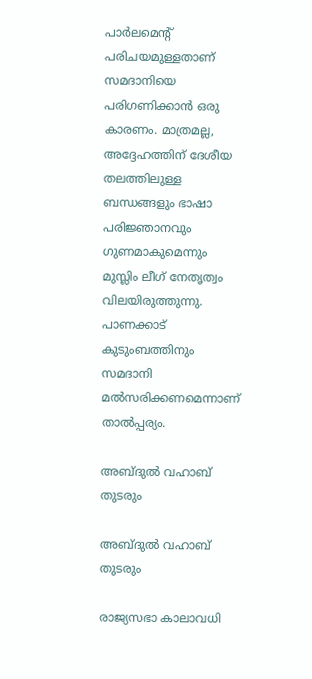പാര്‍ലമെന്റ് പരിചയമുള്ളതാണ് സമദാനിയെ പരിഗണിക്കാന്‍ ഒരു കാരണം. മാത്രമല്ല, അദ്ദേഹത്തിന് ദേശീയ തലത്തിലുള്ള ബന്ധങ്ങളും ഭാഷാ പരിജ്ഞാനവും ഗുണമാകുമെന്നും മുസ്ലിം ലീഗ് നേതൃത്വം വിലയിരുത്തുന്നു. പാണക്കാട് കുടുംബത്തിനും സമദാനി മല്‍സരിക്കണമെന്നാണ് താല്‍പ്പര്യം.

അബ്ദുല്‍ വഹാബ് തുടരും

അബ്ദുല്‍ വഹാബ് തുടരും

രാജ്യസഭാ കാലാവധി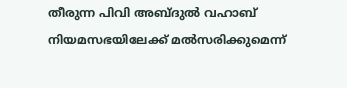തീരുന്ന പിവി അബ്ദുല്‍ വഹാബ് നിയമസഭയിലേക്ക് മല്‍സരിക്കുമെന്ന്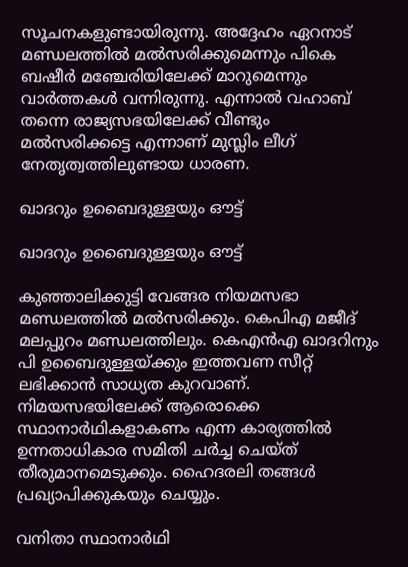സൂചനകളുണ്ടായിരുന്നു. അദ്ദേഹം ഏറനാട് മണ്ഡലത്തില്‍ മല്‍സരിക്കുമെന്നും പികെ ബഷീര്‍ മഞ്ചേരിയിലേക്ക് മാറുമെന്നും വാര്‍ത്തകള്‍ വന്നിരുന്നു. എന്നാല്‍ വഹാബ് തന്നെ രാജ്യസഭയിലേക്ക് വീണ്ടും മല്‍സരിക്കട്ടെ എന്നാണ് മുസ്ലിം ലീഗ് നേതൃത്വത്തിലുണ്ടായ ധാരണ.

ഖാദറും ഉബൈദുള്ളയും ഔട്ട്

ഖാദറും ഉബൈദുള്ളയും ഔട്ട്

കുഞ്ഞാലിക്കുട്ടി വേങ്ങര നിയമസഭാ മണ്ഡലത്തില്‍ മല്‍സരിക്കും. കെപിഎ മജീദ് മലപ്പുറം മണ്ഡലത്തിലും. കെഎന്‍എ ഖാദറിനും പി ഉബൈദുള്ളയ്ക്കും ഇത്തവണ സീറ്റ് ലഭിക്കാന്‍ സാധ്യത കുറവാണ്. നിമയസഭയിലേക്ക് ആരൊക്കെ സ്ഥാനാര്‍ഥികളാകണം എന്ന കാര്യത്തില്‍ ഉന്നതാധികാര സമിതി ചര്‍ച്ച ചെയ്ത് തീരുമാനമെടുക്കും. ഹൈദരലി തങ്ങള്‍ പ്രഖ്യാപിക്കുകയും ചെയ്യും.

വനിതാ സ്ഥാനാര്‍ഥി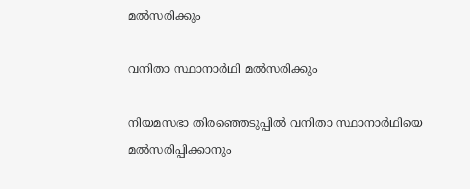മല്‍സരിക്കും

വനിതാ സ്ഥാനാര്‍ഥി മല്‍സരിക്കും

നിയമസഭാ തിരഞ്ഞെടുപ്പില്‍ വനിതാ സ്ഥാനാര്‍ഥിയെ മല്‍സരിപ്പിക്കാനും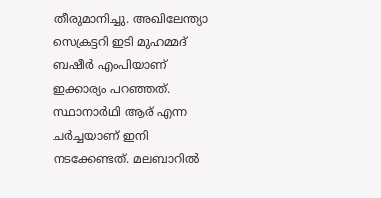തീരുമാനിച്ചു. അഖിലേന്ത്യാ സെക്രട്ടറി ഇടി മുഹമ്മദ് ബഷീര്‍ എംപിയാണ് ഇക്കാര്യം പറഞ്ഞത്. സ്ഥാനാര്‍ഥി ആര് എന്ന ചര്‍ച്ചയാണ് ഇനി നടക്കേണ്ടത്. മലബാറില്‍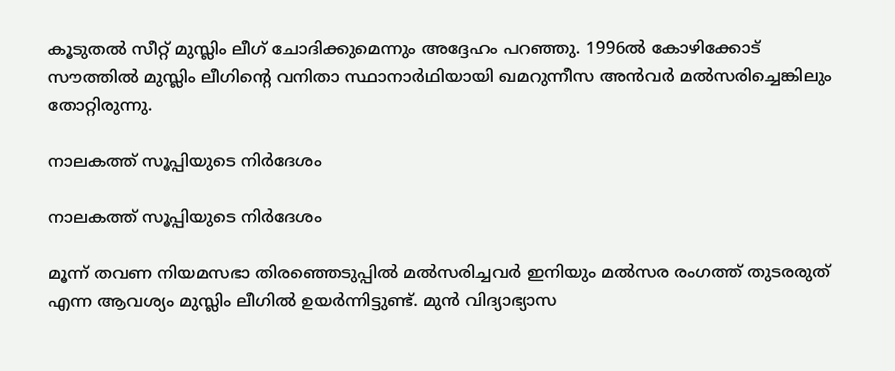കൂടുതല്‍ സീറ്റ് മുസ്ലിം ലീഗ് ചോദിക്കുമെന്നും അദ്ദേഹം പറഞ്ഞു. 1996ല്‍ കോഴിക്കോട് സൗത്തില്‍ മുസ്ലിം ലീഗിന്റെ വനിതാ സ്ഥാനാര്‍ഥിയായി ഖമറുന്നീസ അന്‍വര്‍ മല്‍സരിച്ചെങ്കിലും തോറ്റിരുന്നു.

നാലകത്ത് സൂപ്പിയുടെ നിര്‍ദേശം

നാലകത്ത് സൂപ്പിയുടെ നിര്‍ദേശം

മൂന്ന് തവണ നിയമസഭാ തിരഞ്ഞെടുപ്പില്‍ മല്‍സരിച്ചവര്‍ ഇനിയും മല്‍സര രംഗത്ത് തുടരരുത് എന്ന ആവശ്യം മുസ്ലിം ലീഗില്‍ ഉയര്‍ന്നിട്ടുണ്ട്. മുന്‍ വിദ്യാഭ്യാസ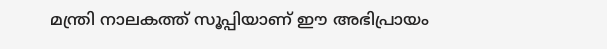മന്ത്രി നാലകത്ത് സൂപ്പിയാണ് ഈ അഭിപ്രായം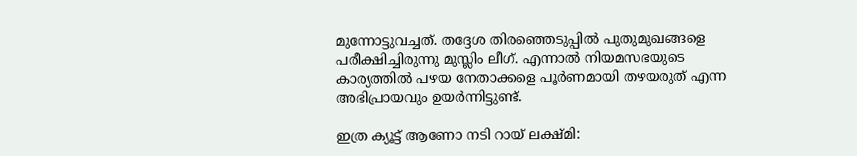മുന്നോട്ടുവച്ചത്. തദ്ദേശ തിരഞ്ഞെടുപ്പില്‍ പുതുമുഖങ്ങളെ പരീക്ഷിച്ചിരുന്നു മുസ്ലിം ലീഗ്. എന്നാല്‍ നിയമസഭയുടെ കാര്യത്തില്‍ പഴയ നേതാക്കളെ പൂര്‍ണമായി തഴയരുത് എന്ന അഭിപ്രായവും ഉയര്‍ന്നിട്ടുണ്ട്.

ഇത്ര ക്യൂട്ട് ആണോ നടി റായ് ലക്ഷ്മി: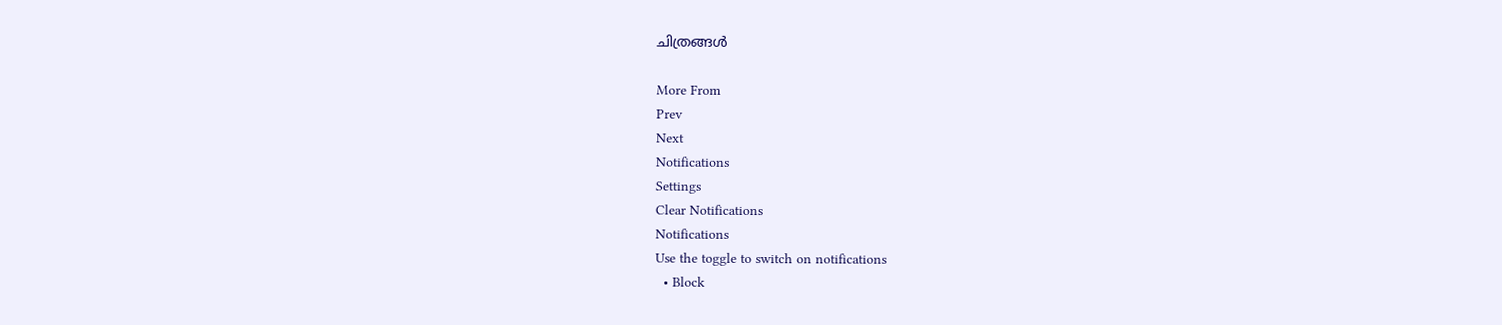ചിത്രങ്ങള്‍

More From
Prev
Next
Notifications
Settings
Clear Notifications
Notifications
Use the toggle to switch on notifications
  • Block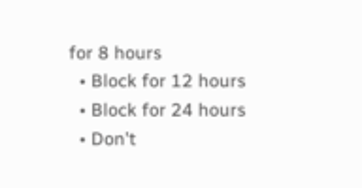for 8 hours
  • Block for 12 hours
  • Block for 24 hours
  • Don't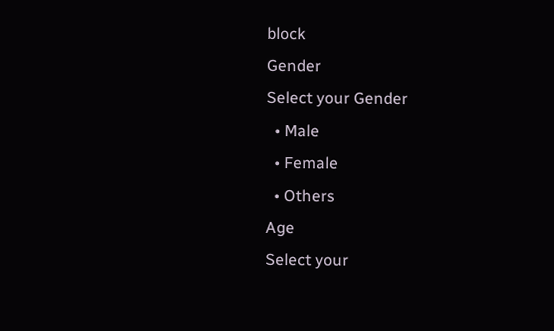block
Gender
Select your Gender
  • Male
  • Female
  • Others
Age
Select your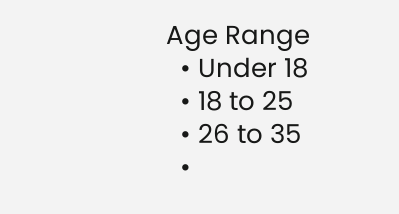Age Range
  • Under 18
  • 18 to 25
  • 26 to 35
  •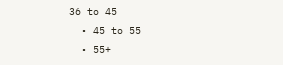36 to 45
  • 45 to 55
  • 55+